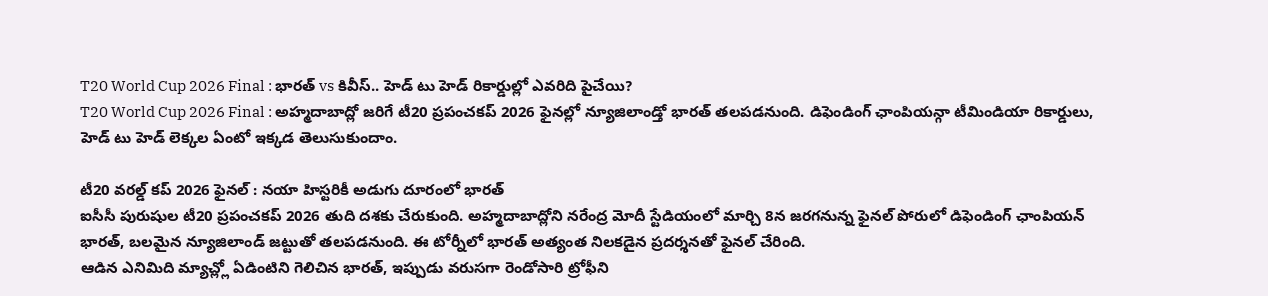T20 World Cup 2026 Final : భారత్ vs కివీస్.. హెడ్ టు హెడ్ రికార్డుల్లో ఎవరిది పైచేయి?
T20 World Cup 2026 Final : అహ్మదాబాద్లో జరిగే టీ20 ప్రపంచకప్ 2026 ఫైనల్లో న్యూజిలాండ్తో భారత్ తలపడనుంది. డిఫెండింగ్ ఛాంపియన్గా టీమిండియా రికార్డులు, హెడ్ టు హెడ్ లెక్కల ఏంటో ఇక్కడ తెలుసుకుందాం.

టీ20 వరల్డ్ కప్ 2026 ఫైనల్ : నయా హిస్టరికీ అడుగు దూరంలో భారత్
ఐసీసీ పురుషుల టీ20 ప్రపంచకప్ 2026 తుది దశకు చేరుకుంది. అహ్మదాబాద్లోని నరేంద్ర మోదీ స్టేడియంలో మార్చి 8న జరగనున్న ఫైనల్ పోరులో డిఫెండింగ్ ఛాంపియన్ భారత్, బలమైన న్యూజిలాండ్ జట్టుతో తలపడనుంది. ఈ టోర్నీలో భారత్ అత్యంత నిలకడైన ప్రదర్శనతో ఫైనల్ చేరింది.
ఆడిన ఎనిమిది మ్యాచ్ల్లో ఏడింటిని గెలిచిన భారత్, ఇప్పుడు వరుసగా రెండోసారి ట్రోఫీని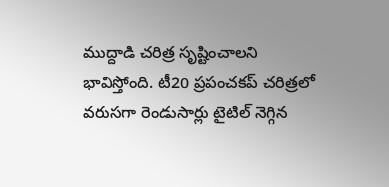ముద్దాడి చరిత్ర సృష్టించాలని భావిస్తోంది. టీ20 ప్రపంచకప్ చరిత్రలో వరుసగా రెండుసార్లు టైటిల్ నెగ్గిన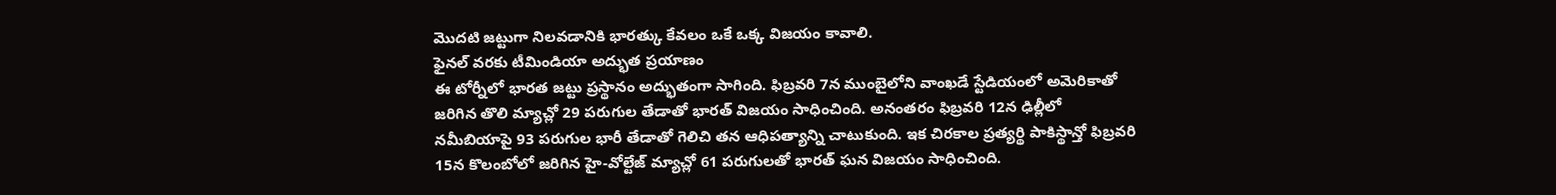మొదటి జట్టుగా నిలవడానికి భారత్కు కేవలం ఒకే ఒక్క విజయం కావాలి.
ఫైనల్ వరకు టీమిండియా అద్భుత ప్రయాణం
ఈ టోర్నీలో భారత జట్టు ప్రస్థానం అద్భుతంగా సాగింది. ఫిబ్రవరి 7న ముంబైలోని వాంఖడే స్టేడియంలో అమెరికాతో జరిగిన తొలి మ్యాచ్లో 29 పరుగుల తేడాతో భారత్ విజయం సాధించింది. అనంతరం ఫిబ్రవరి 12న ఢిల్లీలో నమీబియాపై 93 పరుగుల భారీ తేడాతో గెలిచి తన ఆధిపత్యాన్ని చాటుకుంది. ఇక చిరకాల ప్రత్యర్థి పాకిస్థాన్తో ఫిబ్రవరి 15న కొలంబోలో జరిగిన హై-వోల్టేజ్ మ్యాచ్లో 61 పరుగులతో భారత్ ఘన విజయం సాధించింది.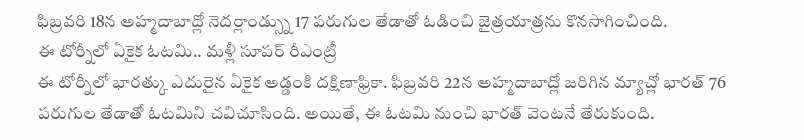ఫిబ్రవరి 18న అహ్మదాబాద్లో నెదర్లాండ్స్ను 17 పరుగుల తేడాతో ఓడించి జైత్రయాత్రను కొనసాగించింది.
ఈ టోర్నీలో ఏకైక ఓటమి.. మళ్లీ సూపర్ రీఎంట్రీ
ఈ టోర్నీలో భారత్కు ఎదురైన ఏకైక అడ్డంకి దక్షిణాఫ్రికా. ఫిబ్రవరి 22న అహ్మదాబాద్లో జరిగిన మ్యాచ్లో భారత్ 76 పరుగుల తేడాతో ఓటమిని చవిచూసింది. అయితే, ఈ ఓటమి నుంచి భారత్ వెంటనే తేరుకుంది.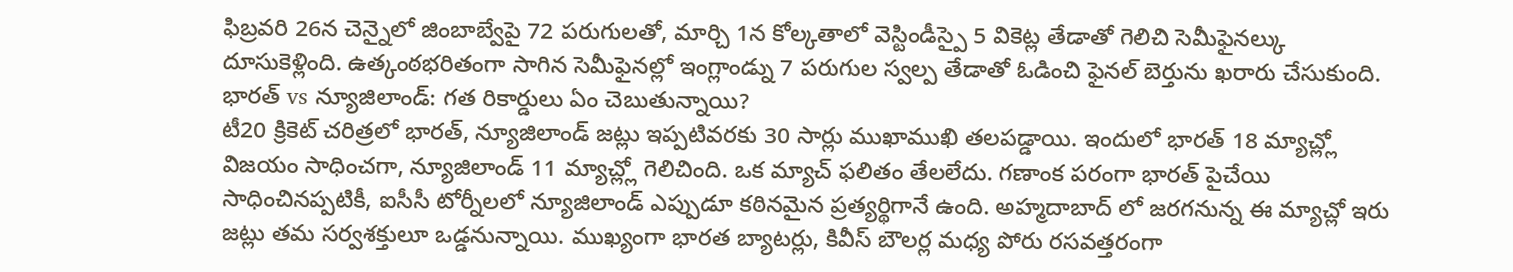ఫిబ్రవరి 26న చెన్నైలో జింబాబ్వేపై 72 పరుగులతో, మార్చి 1న కోల్కతాలో వెస్టిండీస్పై 5 వికెట్ల తేడాతో గెలిచి సెమీఫైనల్కు దూసుకెళ్లింది. ఉత్కంఠభరితంగా సాగిన సెమీఫైనల్లో ఇంగ్లాండ్ను 7 పరుగుల స్వల్ప తేడాతో ఓడించి ఫైనల్ బెర్తును ఖరారు చేసుకుంది.
భారత్ vs న్యూజిలాండ్: గత రికార్డులు ఏం చెబుతున్నాయి?
టీ20 క్రికెట్ చరిత్రలో భారత్, న్యూజిలాండ్ జట్లు ఇప్పటివరకు 30 సార్లు ముఖాముఖి తలపడ్డాయి. ఇందులో భారత్ 18 మ్యాచ్ల్లో విజయం సాధించగా, న్యూజిలాండ్ 11 మ్యాచ్ల్లో గెలిచింది. ఒక మ్యాచ్ ఫలితం తేలలేదు. గణాంక పరంగా భారత్ పైచేయి సాధించినప్పటికీ, ఐసీసీ టోర్నీలలో న్యూజిలాండ్ ఎప్పుడూ కఠినమైన ప్రత్యర్థిగానే ఉంది. అహ్మదాబాద్ లో జరగనున్న ఈ మ్యాచ్లో ఇరు జట్లు తమ సర్వశక్తులూ ఒడ్డనున్నాయి. ముఖ్యంగా భారత బ్యాటర్లు, కివీస్ బౌలర్ల మధ్య పోరు రసవత్తరంగా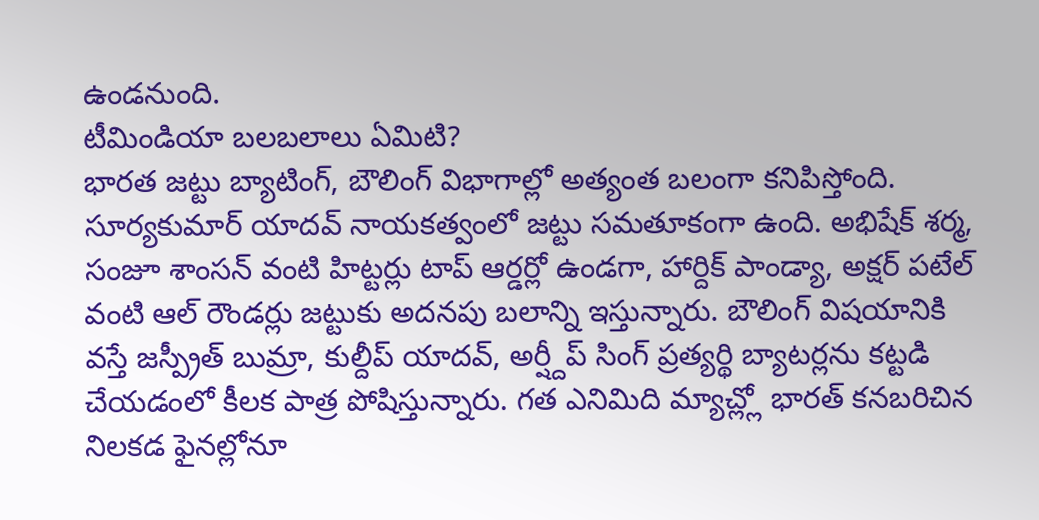ఉండనుంది.
టీమిండియా బలబలాలు ఏమిటి?
భారత జట్టు బ్యాటింగ్, బౌలింగ్ విభాగాల్లో అత్యంత బలంగా కనిపిస్తోంది. సూర్యకుమార్ యాదవ్ నాయకత్వంలో జట్టు సమతూకంగా ఉంది. అభిషేక్ శర్మ, సంజూ శాంసన్ వంటి హిట్టర్లు టాప్ ఆర్డర్లో ఉండగా, హార్దిక్ పాండ్యా, అక్షర్ పటేల్ వంటి ఆల్ రౌండర్లు జట్టుకు అదనపు బలాన్ని ఇస్తున్నారు. బౌలింగ్ విషయానికి వస్తే జస్ప్రీత్ బుమ్రా, కుల్దీప్ యాదవ్, అర్ష్దీప్ సింగ్ ప్రత్యర్థి బ్యాటర్లను కట్టడి చేయడంలో కీలక పాత్ర పోషిస్తున్నారు. గత ఎనిమిది మ్యాచ్ల్లో భారత్ కనబరిచిన నిలకడ ఫైనల్లోనూ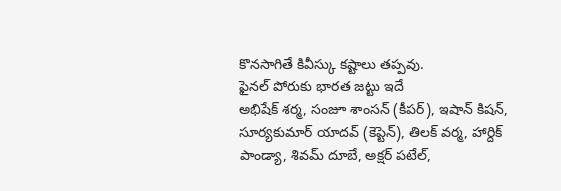కొనసాగితే కివీస్కు కష్టాలు తప్పవు.
ఫైనల్ పోరుకు భారత జట్టు ఇదే
అభిషేక్ శర్మ, సంజూ శాంసన్ (కీపర్), ఇషాన్ కిషన్, సూర్యకుమార్ యాదవ్ (కెప్టెన్), తిలక్ వర్మ, హార్దిక్ పాండ్యా, శివమ్ దూబే, అక్షర్ పటేల్,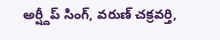అర్ష్దీప్ సింగ్, వరుణ్ చక్రవర్తి,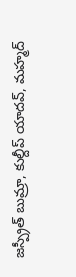జస్ప్రీత్ బుమ్రా, కుల్దీప్ యాదవ్, మహ్మద్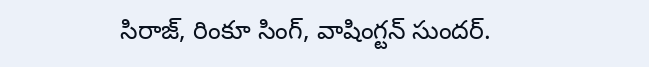సిరాజ్, రింకూ సింగ్, వాషింగ్టన్ సుందర్.